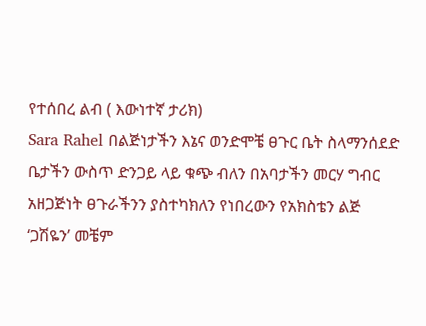የተሰበረ ልብ ( እውነተኛ ታሪክ)
Sara Rahel በልጅነታችን እኔና ወንድሞቼ ፀጉር ቤት ስላማንሰደድ ቤታችን ውስጥ ድንጋይ ላይ ቁጭ ብለን በአባታችን መርሃ ግብር አዘጋጅነት ፀጉራችንን ያስተካክለን የነበረውን የአክስቴን ልጅ ‘ጋሽዬን’ መቼም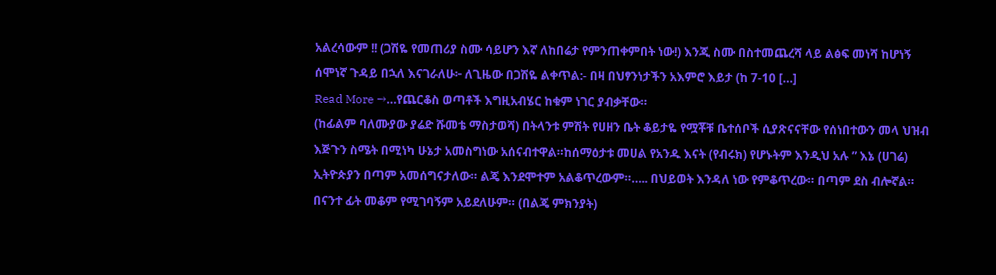አልረሳውም !! (ጋሽዬ የመጠሪያ ስሙ ሳይሆን እኛ ለከበሬታ የምንጠቀምበት ነው!) እንጂ ስሙ በስተመጨረሻ ላይ ልፅፍ መነሻ ከሆነኝ ሰሞነኛ ጉዳይ በኋለ እናገራለሁ፦ ለጊዜው በጋሽዬ ልቀጥል:- በዛ በህፃንነታችን አእምሮ እይታ (ከ 7-10 […]
Read More →…የጨርቆስ ወጣቶች እግዚአብሄር ከቁም ነገር ያብቃቸው።
(ከፊልም ባለሙያው ያሬድ ሹመቴ ማስታወሻ) በትላንቱ ምሽት የሀዘን ቤት ቆይታዬ የሟቾቹ ቤተሰቦች ሲያጽናናቸው የሰነበተውን መላ ህዝብ እጅጉን ስሜት በሚነካ ሁኔታ አመስግነው አሰናብተዋል።ከሰማዕታቱ መሀል የአንዱ እናት (የብሩክ) የሆኑትም እንዲህ አሉ ” እኔ (ሀገሬ) ኢትዮጵያን በጣም አመሰግናታለው። ልጄ እንደሞተም አልቆጥረውም።….. በህይወት እንዳለ ነው የምቆጥረው። በጣም ደስ ብሎኛል። በናንተ ፊት መቆም የሚገባኝም አይደለሁም። (በልጄ ምክንያት)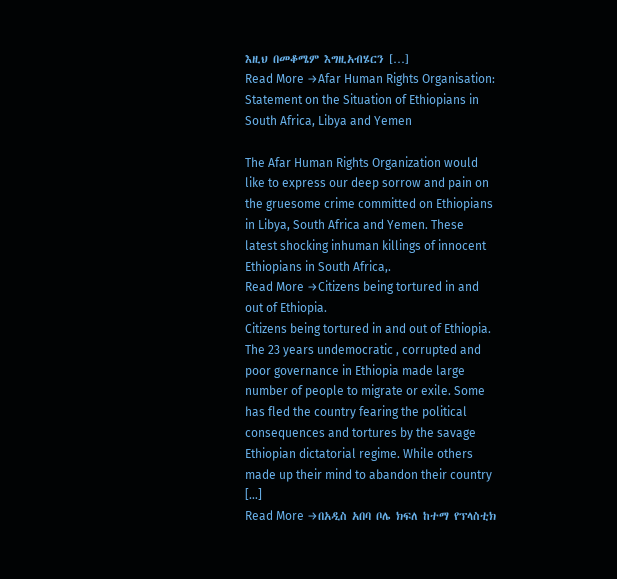እዚህ በመቆሜም እግዚአብሄርን […]
Read More →Afar Human Rights Organisation: Statement on the Situation of Ethiopians in South Africa, Libya and Yemen

The Afar Human Rights Organization would like to express our deep sorrow and pain on the gruesome crime committed on Ethiopians in Libya, South Africa and Yemen. These latest shocking inhuman killings of innocent Ethiopians in South Africa,.
Read More →Citizens being tortured in and out of Ethiopia.
Citizens being tortured in and out of Ethiopia. The 23 years undemocratic , corrupted and poor governance in Ethiopia made large number of people to migrate or exile. Some has fled the country fearing the political consequences and tortures by the savage Ethiopian dictatorial regime. While others made up their mind to abandon their country […]
Read More →በአዲስ አበባ ቦሌ ክፍለ ከተማ የፕላስቲክ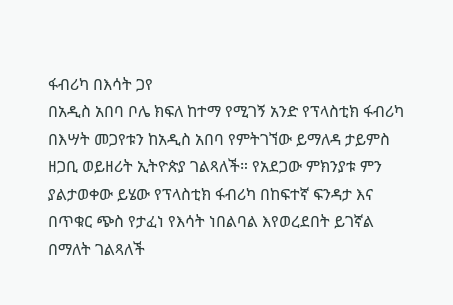ፋብሪካ በእሳት ጋየ
በአዲስ አበባ ቦሌ ክፍለ ከተማ የሚገኝ አንድ የፕላስቲክ ፋብሪካ በእሣት መጋየቱን ከአዲስ አበባ የምትገኘው ይማለዳ ታይምስ ዘጋቢ ወይዘሪት ኢትዮጵያ ገልጻለች። የአደጋው ምክንያቱ ምን ያልታወቀው ይሄው የፕላስቲክ ፋብሪካ በከፍተኛ ፍንዳታ እና በጥቁር ጭስ የታፈነ የእሳት ነበልባል እየወረደበት ይገኛል በማለት ገልጻለች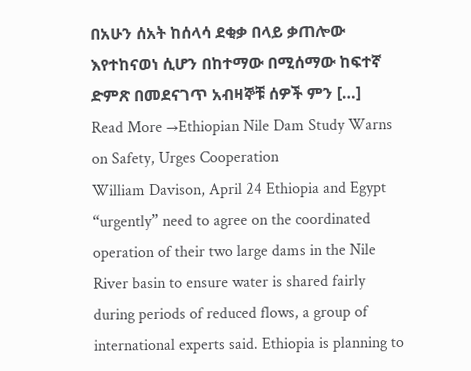በአሁን ሰአት ከሰላሳ ደቂቃ በላይ ቃጠሎው እየተከናወነ ሲሆን በከተማው በሚሰማው ከፍተኛ ድምጽ በመደናገጥ አብዛኞቹ ሰዎች ምን […]
Read More →Ethiopian Nile Dam Study Warns on Safety, Urges Cooperation
William Davison, April 24 Ethiopia and Egypt “urgently” need to agree on the coordinated operation of their two large dams in the Nile River basin to ensure water is shared fairly during periods of reduced flows, a group of international experts said. Ethiopia is planning to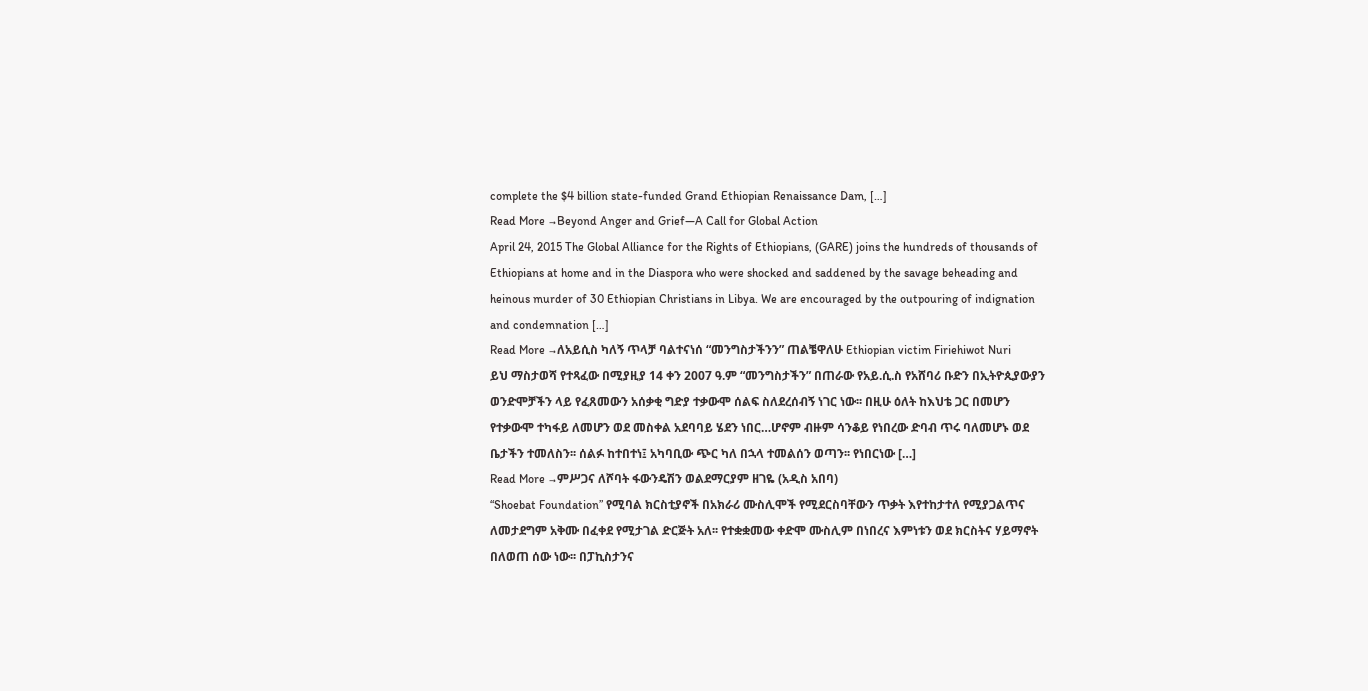complete the $4 billion state-funded Grand Ethiopian Renaissance Dam, […]
Read More →Beyond Anger and Grief—A Call for Global Action
April 24, 2015 The Global Alliance for the Rights of Ethiopians, (GARE) joins the hundreds of thousands of Ethiopians at home and in the Diaspora who were shocked and saddened by the savage beheading and heinous murder of 30 Ethiopian Christians in Libya. We are encouraged by the outpouring of indignation and condemnation […]
Read More →ለአይሲስ ካለኝ ጥላቻ ባልተናነሰ “መንግስታችንን” ጠልቼዋለሁ Ethiopian victim Firiehiwot Nuri
ይህ ማስታወሻ የተጻፈው በሚያዚያ 14 ቀን 2007 ዓ.ም “መንግስታችን” በጠራው የአይ.ሲ.ስ የአሸባሪ ቡድን በኢትዮጲያውያን ወንድሞቻችን ላይ የፈጸመውን አሰቃቂ ግድያ ተቃውሞ ሰልፍ ስለደረሰብኝ ነገር ነው፡፡ በዚሁ ዕለት ከእህቴ ጋር በመሆን የተቃውሞ ተካፋይ ለመሆን ወደ መስቀል አደባባይ ሄደን ነበር…ሆኖም ብዙም ሳንቆይ የነበረው ድባብ ጥሩ ባለመሆኑ ወደ ቤታችን ተመለስን፡፡ ሰልፉ ከተበተነ፤ አካባቢው ጭር ካለ በኋላ ተመልሰን ወጣን፡፡ የነበርነው […]
Read More →ምሥጋና ለሾባት ፋውንዴሽን ወልደማርያም ዘገዬ (አዲስ አበባ)
“Shoebat Foundation” የሚባል ክርስቲያኖች በአክራሪ ሙስሊሞች የሚደርስባቸውን ጥቃት እየተከታተለ የሚያጋልጥና ለመታደግም አቅሙ በፈቀደ የሚታገል ድርጅት አለ፡፡ የተቋቋመው ቀድሞ ሙስሊም በነበረና እምነቱን ወደ ክርስትና ሃይማኖት በለወጠ ሰው ነው፡፡ በፓኪስታንና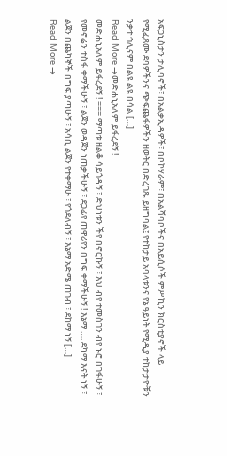አፍጋኒስታን ታሊባኖች፣ በአልቃኢዳዎች፣ በቦኮሃራም፣ በአልሻባቦችና በአይሲሶች ምሥኪን ክርስቲያኖች ላይ የሚፈጸሙ ደባዎችንና ጭፍጨፋዎችን ዘወትር በድረገጹ ይዘግባል፤ የተከታይ አባላቱንና የኔ ዓይነት የሚዲያ ተከታታዮቹን ንቃተ ኅሊናም በልዩ ልዩ በሳል […]
Read More →መድሐኒአለም ይፋረደኝ !
መድሐኒአለም ይፋረደኝ ! === ማጣቱ ዘልቆ ሳይጎዳኝ ፣ ድህነቱን ችየ በኖርኩኝ ፣ እህ ብየ ተመስገን ብየ ኑሮ በገፋሁኝ ፣ የመኖሬን ተስፋ ቀማችሁኝ ፣ ልጀን ወዳጀን ነጠቃችሁኝ ፣ ደጋፊየ ጠዋሪየን በግፍ ቀማችሁኝ ! እኔማ …. ደካማ እናት ነኝ ፣ ልጀን በጨካኞች በግፍ ያጣሁኝ ፣ አሳቢ ልጀን የተቀማሁ ፣ የጎደለብኝ ፣ እኔማ አድሜ ጠገብ ፣ ደከማ ነኝ […]
Read More →